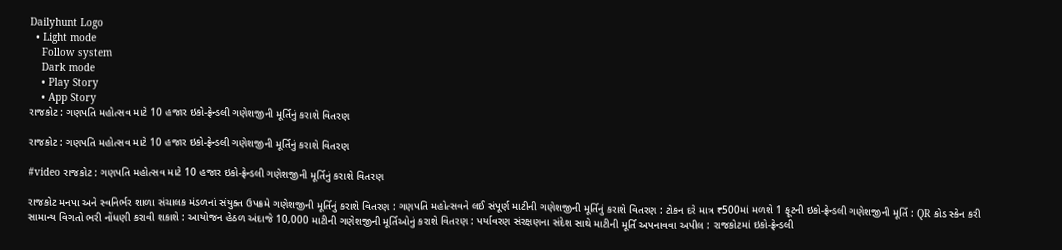Dailyhunt Logo
  • Light mode
    Follow system
    Dark mode
    • Play Story
    • App Story
રાજકોટ : ગણપતિ મહોત્સવ માટે 10 હજાર ઇકો-ફ્રેન્ડલી ગણેશજીની મૂર્તિનું કરાશે વિતરણ

રાજકોટ : ગણપતિ મહોત્સવ માટે 10 હજાર ઇકો-ફ્રેન્ડલી ગણેશજીની મૂર્તિનું કરાશે વિતરણ

#video રાજકોટ : ગણપતિ મહોત્સવ માટે 10 હજાર ઇકો-ફ્રેન્ડલી ગણેશજીની મૂર્તિનું કરાશે વિતરણ

રાજકોટ મનપા અને સ્વનિર્ભર શાળા સંચાલક મંડળનાં સંયુક્ત ઉપક્રમે ગણેશજીની મૂર્તિનું કરાશે વિતરણ : ગણપતિ મહોત્સવને લઈ સંપૂર્ણ માટીની ગણેશજીની મૂર્તિનું કરાશે વિતરણ : ટોકન દરે માત્ર ₹500માં મળશે 1 ફૂટની ઇકો-ફ્રેન્ડલી ગણેશજીની મૂર્તિ : QR કોડ સ્કેન કરી સામાન્ય વિગતો ભરી નોંધણી કરાવી શકાશે : આયોજન હેઠળ અંદાજે 10,000 માટીની ગણેશજીની મૂર્તિઓનું કરાશે વિતરણ : પર્યાવરણ સંરક્ષણના સંદેશ સાથે માટીની મૂર્તિ અપનાવવા અપીલ : રાજકોટમાં ઇકો-ફ્રેન્ડલી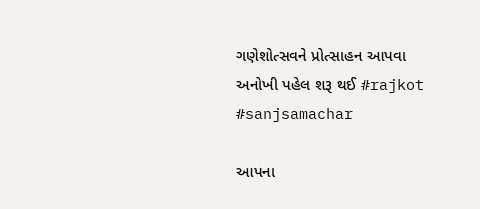ગણેશોત્સવને પ્રોત્સાહન આપવા અનોખી પહેલ શરૂ થઈ #rajkot #sanjsamachar

આપના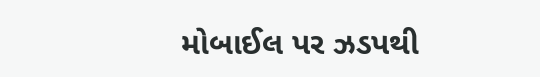મોબાઈલ પર ઝડપથી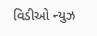વિડીઓ ન્યુઝ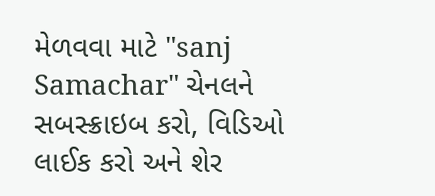મેળવવા માટે "sanj Samachar" ચેનલને સબસ્ક્રાઇબ કરો, વિડિઓ લાઈક કરો અને શેર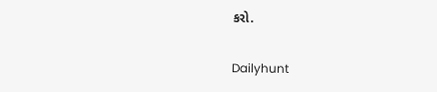કરો.

Dailyhunt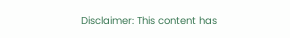Disclaimer: This content has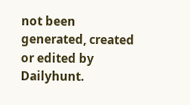not been generated, created or edited by Dailyhunt.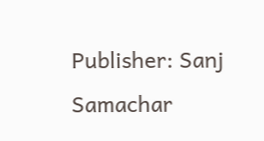Publisher: Sanj Samachar